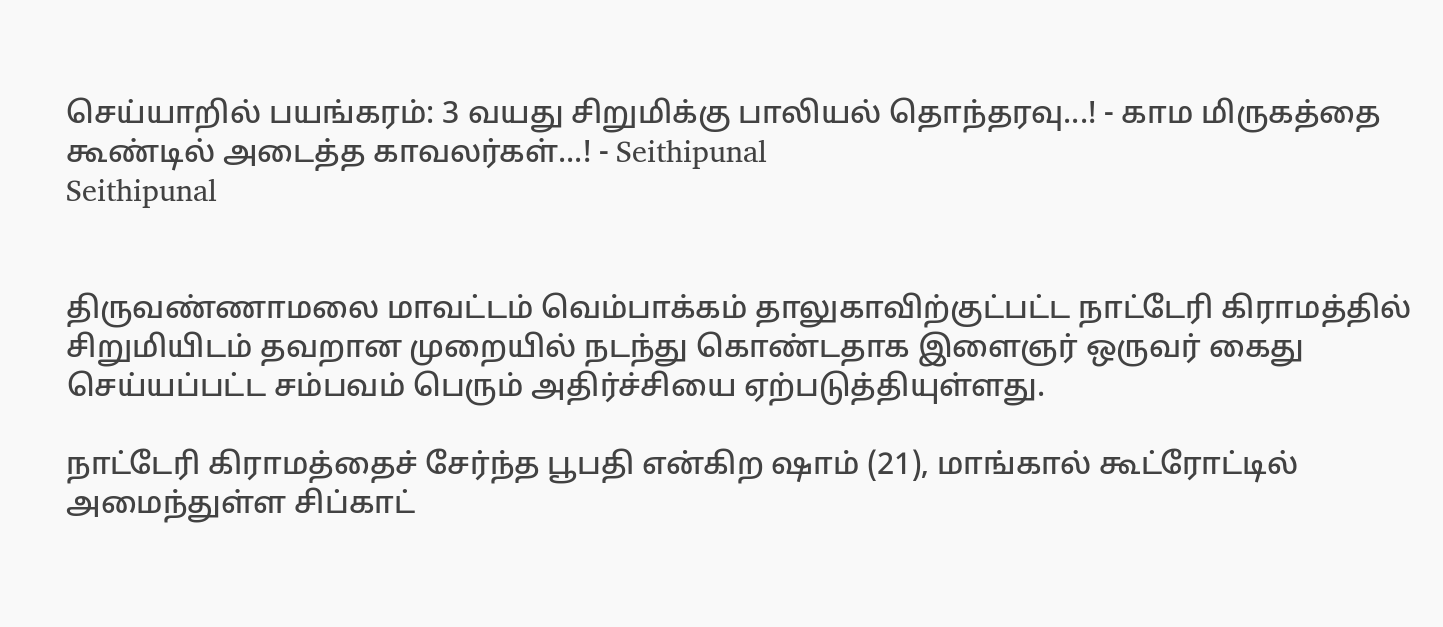செய்யாறில் பயங்கரம்: 3 வயது சிறுமிக்கு பாலியல் தொந்தரவு...! - காம மிருகத்தை கூண்டில் அடைத்த காவலர்கள்...! - Seithipunal
Seithipunal


திருவண்ணாமலை மாவட்டம் வெம்பாக்கம் தாலுகாவிற்குட்பட்ட நாட்டேரி கிராமத்தில் சிறுமியிடம் தவறான முறையில் நடந்து கொண்டதாக இளைஞர் ஒருவர் கைது செய்யப்பட்ட சம்பவம் பெரும் அதிர்ச்சியை ஏற்படுத்தியுள்ளது.

நாட்டேரி கிராமத்தைச் சேர்ந்த பூபதி என்கிற ஷாம் (21), மாங்கால் கூட்ரோட்டில் அமைந்துள்ள சிப்காட்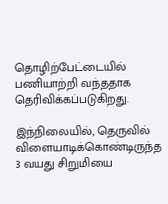தொழிற்பேட்டையில் பணியாற்றி வந்ததாக தெரிவிக்கப்படுகிறது.

இந்நிலையில், தெருவில் விளையாடிக்கொண்டிருந்த 3 வயது சிறுமியை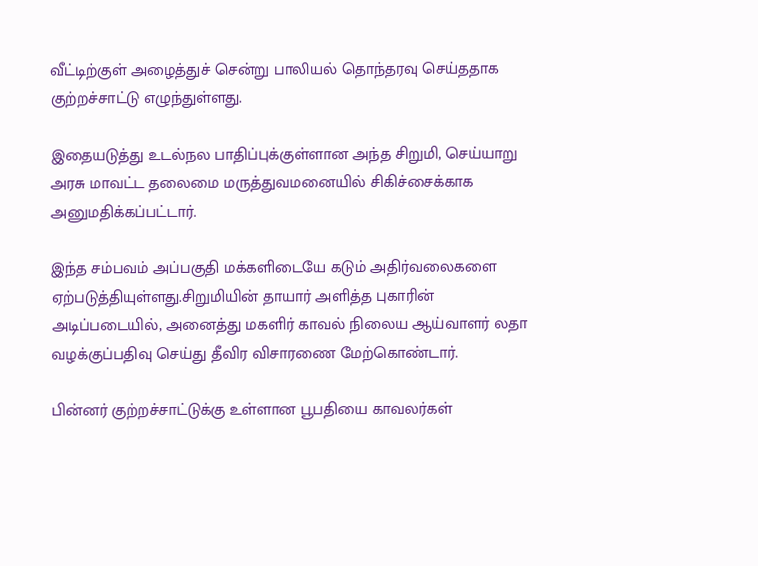வீட்டிற்குள் அழைத்துச் சென்று பாலியல் தொந்தரவு செய்ததாக குற்றச்சாட்டு எழுந்துள்ளது.

இதையடுத்து உடல்நல பாதிப்புக்குள்ளான அந்த சிறுமி, செய்யாறு அரசு மாவட்ட தலைமை மருத்துவமனையில் சிகிச்சைக்காக அனுமதிக்கப்பட்டார்.

இந்த சம்பவம் அப்பகுதி மக்களிடையே கடும் அதிர்வலைகளை ஏற்படுத்தியுள்ளது.சிறுமியின் தாயார் அளித்த புகாரின் அடிப்படையில், அனைத்து மகளிர் காவல் நிலைய ஆய்வாளர் லதா வழக்குப்பதிவு செய்து தீவிர விசாரணை மேற்கொண்டார்.

பின்னர் குற்றச்சாட்டுக்கு உள்ளான பூபதியை காவலர்கள்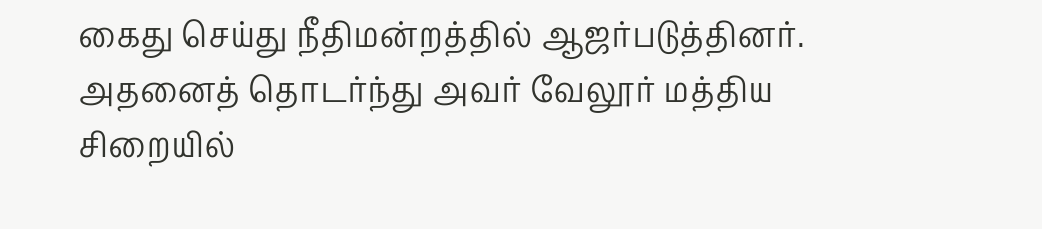கைது செய்து நீதிமன்றத்தில் ஆஜர்படுத்தினர். அதனைத் தொடர்ந்து அவர் வேலூர் மத்திய சிறையில்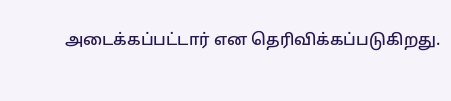அடைக்கப்பட்டார் என தெரிவிக்கப்படுகிறது.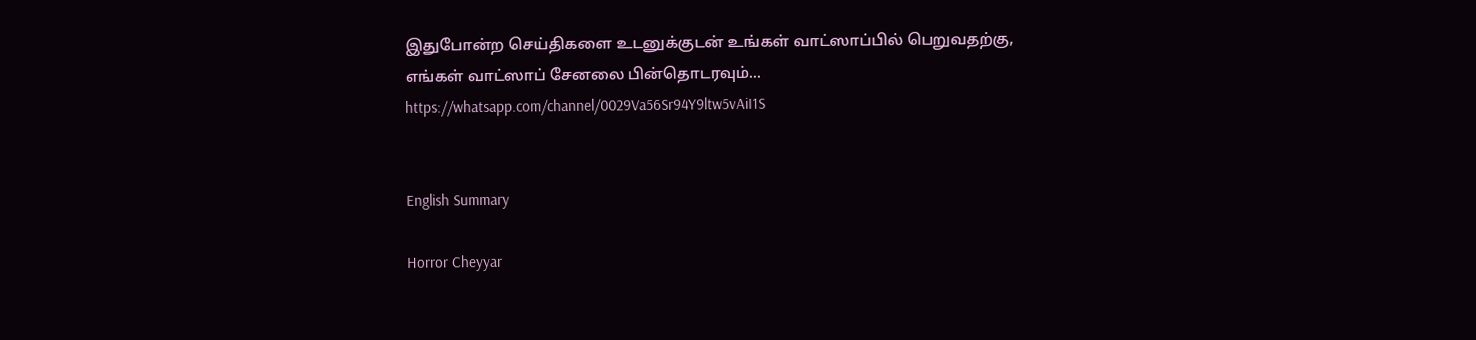இதுபோன்ற செய்திகளை உடனுக்குடன் உங்கள் வாட்ஸாப்பில் பெறுவதற்கு, எங்கள் வாட்ஸாப் சேனலை பின்தொடரவும்... https://whatsapp.com/channel/0029Va56Sr94Y9ltw5vAiI1S


English Summary

Horror Cheyyar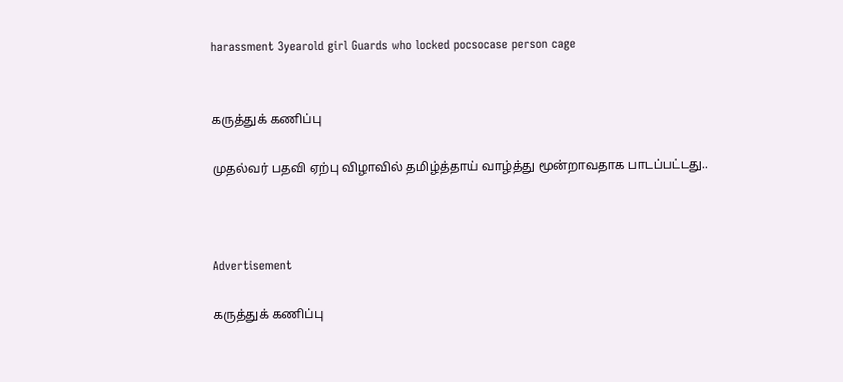harassment 3yearold girl Guards who locked pocsocase person cage


கருத்துக் கணிப்பு

முதல்வர் பதவி ஏற்பு விழாவில் தமிழ்த்தாய் வாழ்த்து மூன்றாவதாக பாடப்பட்டது..



Advertisement

கருத்துக் கணிப்பு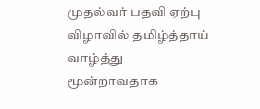முதல்வர் பதவி ஏற்பு விழாவில் தமிழ்த்தாய் வாழ்த்து மூன்றாவதாக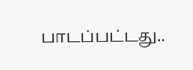பாடப்பட்டது..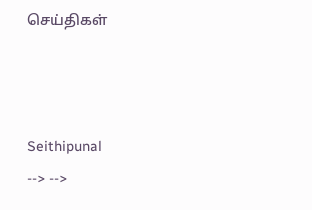செய்திகள்



Seithipunal
--> -->